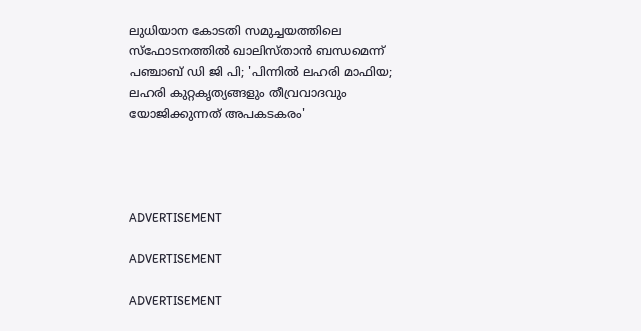ലുധിയാന കോടതി സമുച്ചയത്തിലെ സ്‌ഫോടനത്തിൽ ഖാലിസ്താൻ ബന്ധമെന്ന് പഞ്ചാബ് ഡി ജി പി; 'പിന്നിൽ ലഹരി മാഫിയ; ലഹരി കുറ്റകൃത്യങ്ങളും തീവ്രവാദവും യോജിക്കുന്നത് അപകടകരം'




ADVERTISEMENT

ADVERTISEMENT

ADVERTISEMENT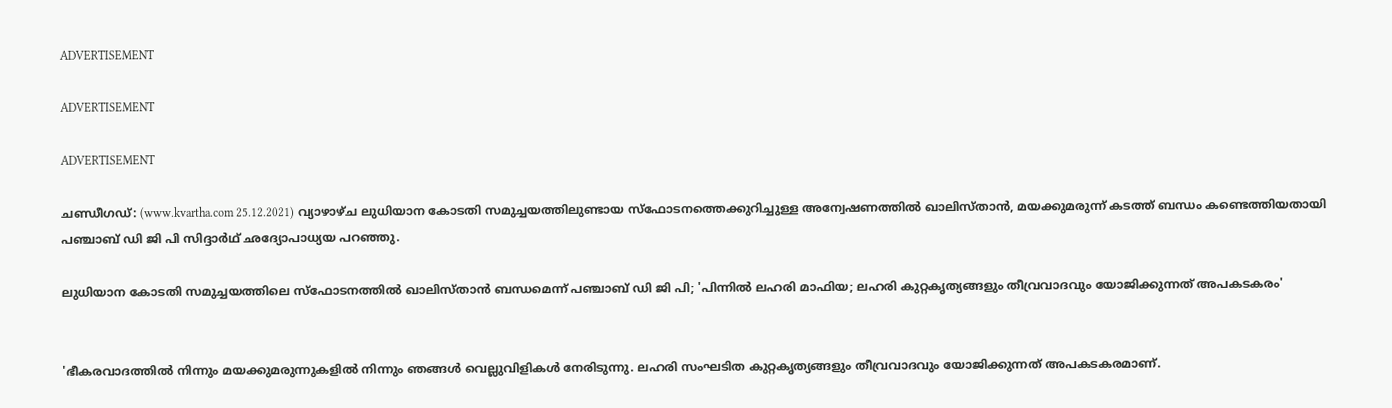ADVERTISEMENT

ADVERTISEMENT

ADVERTISEMENT

ചണ്ഡീഗഡ്: (www.kvartha.com 25.12.2021) വ്യാഴാഴ്ച ലുധിയാന കോടതി സമുച്ചയത്തിലുണ്ടായ സ്‌ഫോടനത്തെക്കുറിച്ചുള്ള അന്വേഷണത്തിൽ ഖാലിസ്താൻ, മയക്കുമരുന്ന് കടത്ത് ബന്ധം കണ്ടെത്തിയതായി പഞ്ചാബ് ഡി ജി പി സിദ്ദാർഥ് ഛദ്യോപാധ്യയ പറഞ്ഞു.

ലുധിയാന കോടതി സമുച്ചയത്തിലെ സ്‌ഫോടനത്തിൽ ഖാലിസ്താൻ ബന്ധമെന്ന് പഞ്ചാബ് ഡി ജി പി; 'പിന്നിൽ ലഹരി മാഫിയ; ലഹരി കുറ്റകൃത്യങ്ങളും തീവ്രവാദവും യോജിക്കുന്നത് അപകടകരം'


'ഭീകരവാദത്തിൽ നിന്നും മയക്കുമരുന്നുകളിൽ നിന്നും ഞങ്ങൾ വെല്ലുവിളികൾ നേരിടുന്നു. ലഹരി സംഘടിത കുറ്റകൃത്യങ്ങളും തീവ്രവാദവും യോജിക്കുന്നത് അപകടകരമാണ്.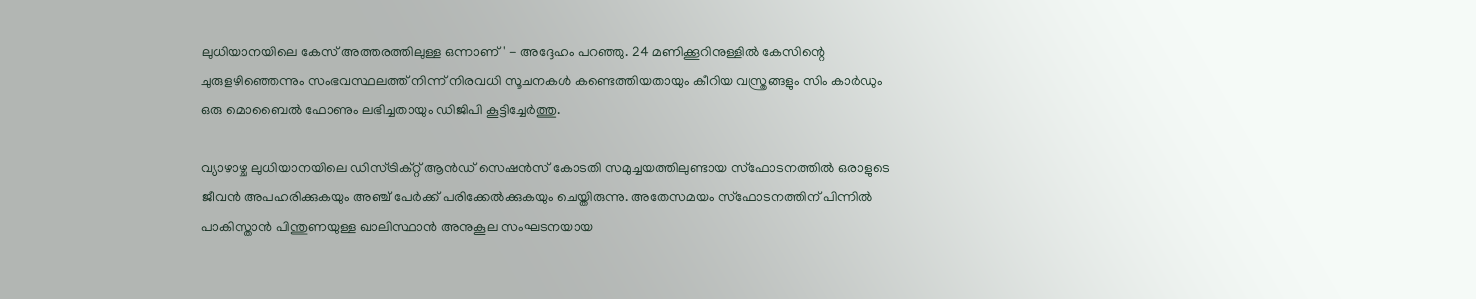ലുധിയാനയിലെ കേസ് അത്തരത്തിലുള്ള ഒന്നാണ്' - അദ്ദേഹം പറഞ്ഞു. 24 മണിക്കൂറിനുള്ളിൽ കേസിന്റെ ചുരുളഴിഞ്ഞെന്നും സംഭവസ്ഥലത്ത് നിന്ന് നിരവധി സൂചനകൾ കണ്ടെത്തിയതായും കീറിയ വസ്ത്രങ്ങളും സിം കാർഡും ഒരു മൊബൈൽ ഫോണും ലഭിച്ചതായും ഡിജിപി കൂട്ടിച്ചേർത്തു.

വ്യാഴാഴ്ച ലുധിയാനയിലെ ഡിസ്ട്രിക്റ്റ് ആൻഡ് സെഷൻസ് കോടതി സമുച്ചയത്തിലുണ്ടായ സ്ഫോടനത്തിൽ ഒരാളുടെ ജീവൻ അപഹരിക്കുകയും അഞ്ച് പേർക്ക് പരിക്കേൽക്കുകയും ചെയ്തിരുന്നു. അതേസമയം സ്‌ഫോടനത്തിന് പിന്നിൽ പാകിസ്താൻ പിന്തുണയുള്ള ഖാലിസ്ഥാൻ അനുകൂല സംഘടനയായ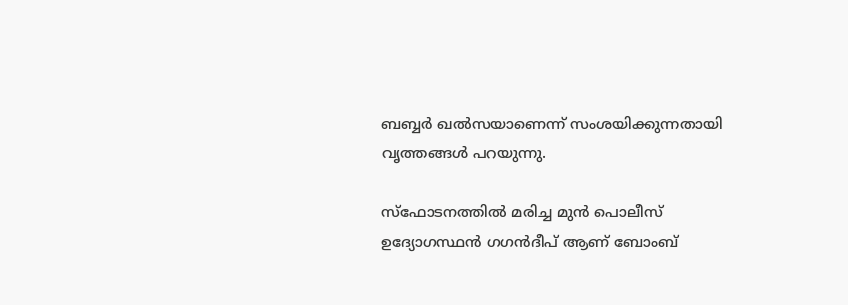ബബ്ബർ ഖൽസയാണെന്ന് സംശയിക്കുന്നതായി വൃത്തങ്ങൾ പറയുന്നു.

സ്‌ഫോടനത്തിൽ മരിച്ച മുൻ പൊലീസ് ഉദ്യോഗസ്ഥൻ ഗഗൻദീപ് ആണ് ബോംബ്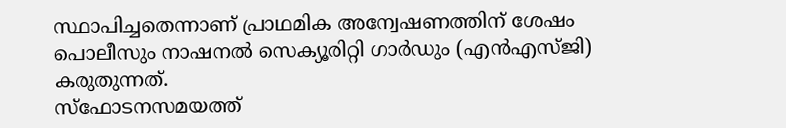സ്ഥാപിച്ചതെന്നാണ് പ്രാഥമിക അന്വേഷണത്തിന് ശേഷം പൊലീസും നാഷനൽ സെക്യൂരിറ്റി ഗാർഡും (എൻഎസ്ജി) കരുതുന്നത്.
സ്‌ഫോടനസമയത്ത്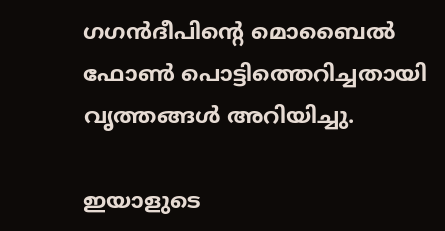ഗഗൻദീപിന്റെ മൊബൈൽ ഫോൺ പൊട്ടിത്തെറിച്ചതായി വൃത്തങ്ങൾ അറിയിച്ചു.

ഇയാളുടെ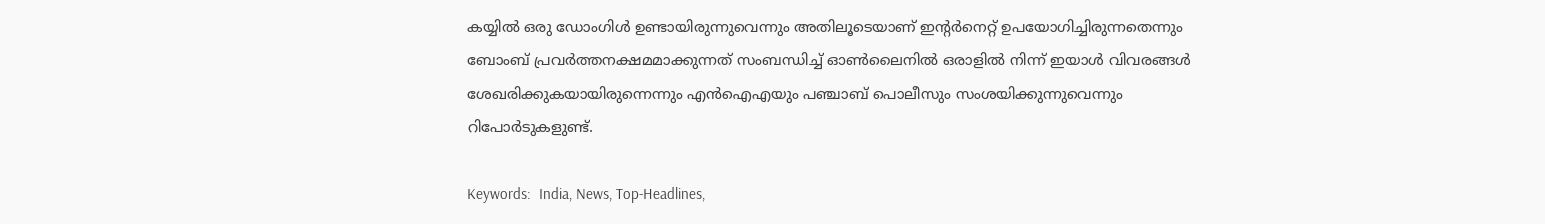കയ്യിൽ ഒരു ഡോംഗിൾ ഉണ്ടായിരുന്നുവെന്നും അതിലൂടെയാണ് ഇന്റർനെറ്റ് ഉപയോഗിച്ചിരുന്നതെന്നും ബോംബ് പ്രവർത്തനക്ഷമമാക്കുന്നത് സംബന്ധിച്ച് ഓൺലൈനിൽ ഒരാളിൽ നിന്ന് ഇയാൾ വിവരങ്ങൾ ശേഖരിക്കുകയായിരുന്നെന്നും എൻഐഎയും പഞ്ചാബ് പൊലീസും സംശയിക്കുന്നുവെന്നും റിപോർടുകളുണ്ട്.

Keywords:  India, News, Top-Headlines,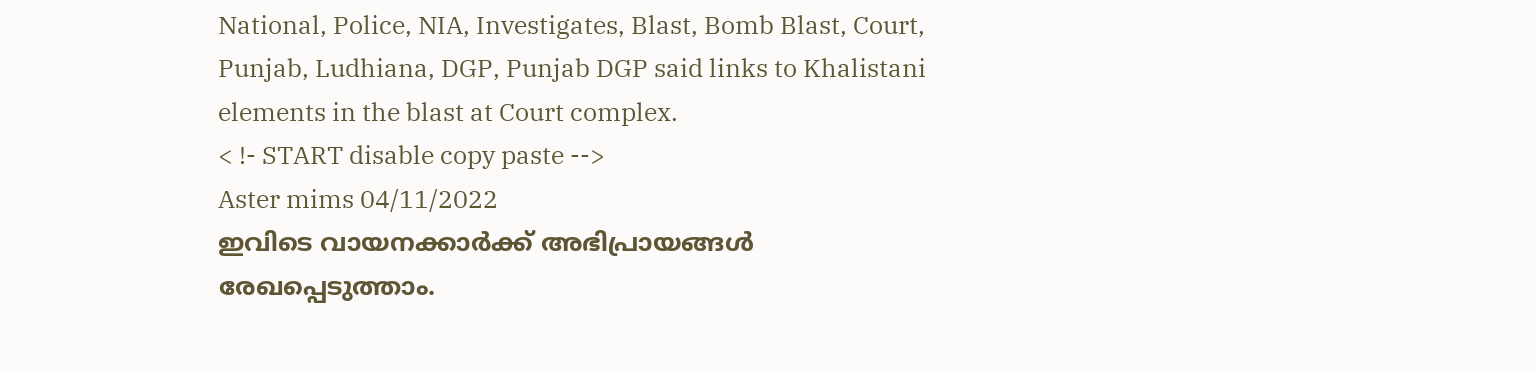National, Police, NIA, Investigates, Blast, Bomb Blast, Court, Punjab, Ludhiana, DGP, Punjab DGP said links to Khalistani elements in the blast at Court complex.
< !- START disable copy paste -->
Aster mims 04/11/2022
ഇവിടെ വായനക്കാർക്ക് അഭിപ്രായങ്ങൾ രേഖപ്പെടുത്താം.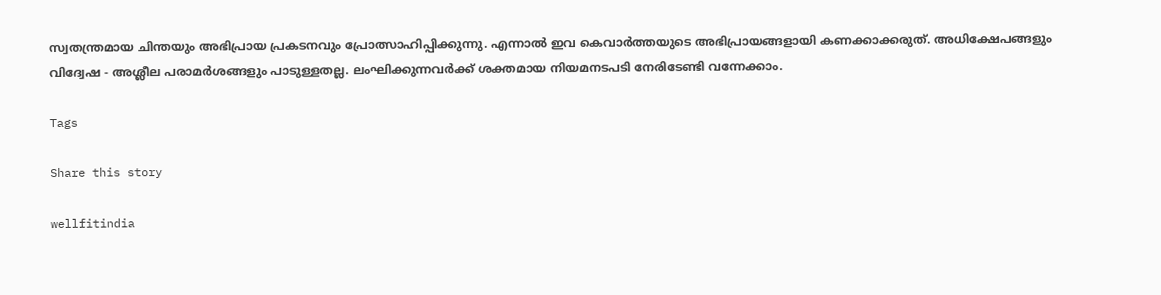സ്വതന്ത്രമായ ചിന്തയും അഭിപ്രായ പ്രകടനവും പ്രോത്സാഹിപ്പിക്കുന്നു. എന്നാൽ ഇവ കെവാർത്തയുടെ അഭിപ്രായങ്ങളായി കണക്കാക്കരുത്. അധിക്ഷേപങ്ങളും വിദ്വേഷ - അശ്ലീല പരാമർശങ്ങളും പാടുള്ളതല്ല. ലംഘിക്കുന്നവർക്ക് ശക്തമായ നിയമനടപടി നേരിടേണ്ടി വന്നേക്കാം.

Tags

Share this story

wellfitindia